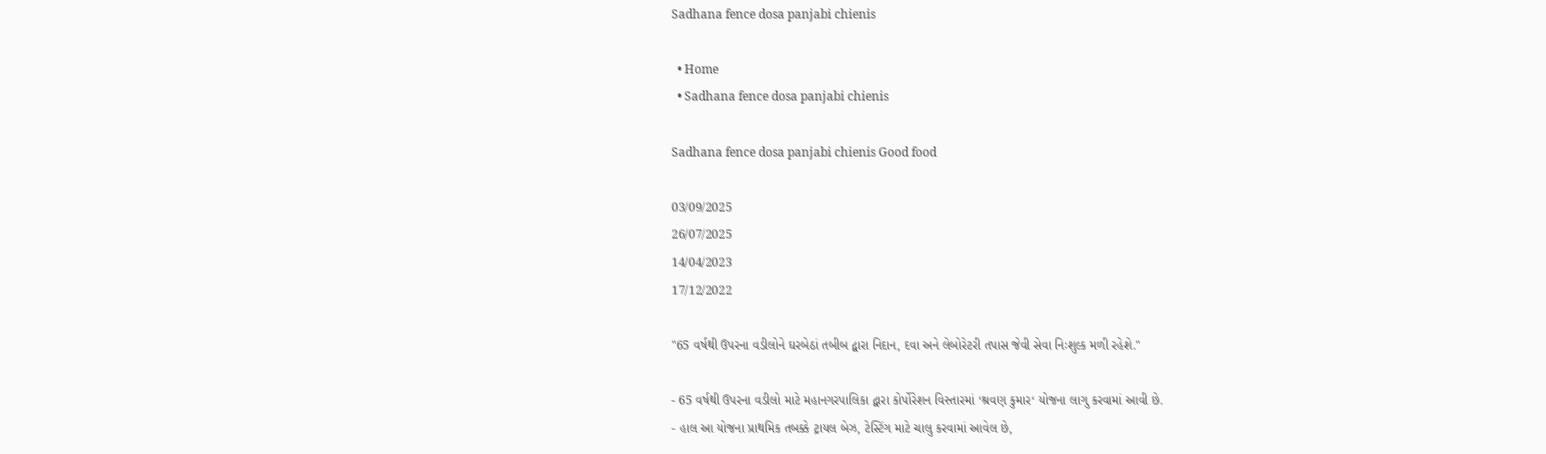Sadhana fence dosa panjabi chienis

  • Home
  • Sadhana fence dosa panjabi chienis

Sadhana fence dosa panjabi chienis Good food

03/09/2025
26/07/2025
14/04/2023
17/12/2022

"65 વર્ષથી ઉપરના વડીલોને ઘરબેઠાં તબીબ દ્વારા નિદાન, દવા અને લેબોરેટરી તપાસ જેવી સેવા નિઃશુલ્ક મળી રહેશે."

- 65 વર્ષથી ઉપરના વડીલો માટે મહાનગરપાલિકા દ્વારા કોર્પોરેશન વિસ્તારમાં ‘શ્રવણ કુમાર‘ યોજના લાગુ કરવામાં આવી છે.
- હાલ આ યોજના પ્રાથમિક તબક્કે ટ્રાયલ બેઝ, ટેસ્ટિંગ માટે ચાલુ કરવામાં આવેલ છે,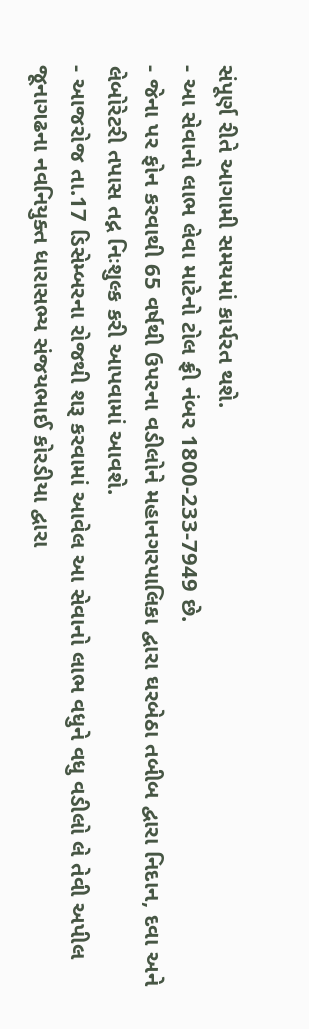સંપૂર્ણ રીતે આગામી સમયમાં કાર્યરત થશે.
- આ સેવાનો લાભ લેવા માટેનો ટોલ ફ્રી નંબર 1800-233-7949 છે.
- જેના પર ફોન કરવાથી 65 વર્ષથી ઉપરના વડીલોને મહાનગરપાલિકા દ્વારા ઘરબેઠા તબીબ દ્વારા નિદાન, દવા અને લેબોરેટરી તપાસ તદ્ન નિઃશુલ્ક કરી આપવામાં આવશે.
- આજરોજ તા.17 ડિસેમ્બરના રોજથી શરૂ કરવામાં આવેલ આ સેવાનો લાભ વધુને વધુ વડીલો લે તેવી અપીલ જૂનાગઢના નવનિયુક્ત ધારાસભ્ય સંજયભાઈ કોરડીયા દ્વારા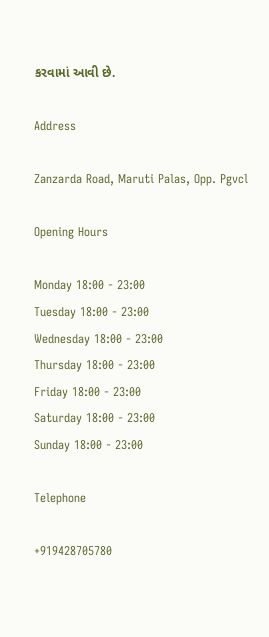કરવામાં આવી છે.

Address

Zanzarda Road, Maruti Palas, Opp. Pgvcl

Opening Hours

Monday 18:00 - 23:00
Tuesday 18:00 - 23:00
Wednesday 18:00 - 23:00
Thursday 18:00 - 23:00
Friday 18:00 - 23:00
Saturday 18:00 - 23:00
Sunday 18:00 - 23:00

Telephone

+919428705780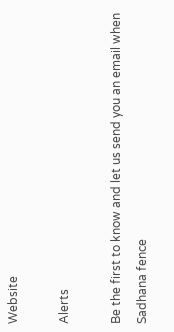Website

Alerts

Be the first to know and let us send you an email when Sadhana fence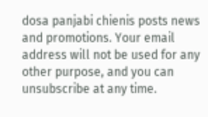dosa panjabi chienis posts news and promotions. Your email address will not be used for any other purpose, and you can unsubscribe at any time.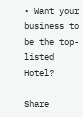• Want your business to be the top-listed Hotel?

Share